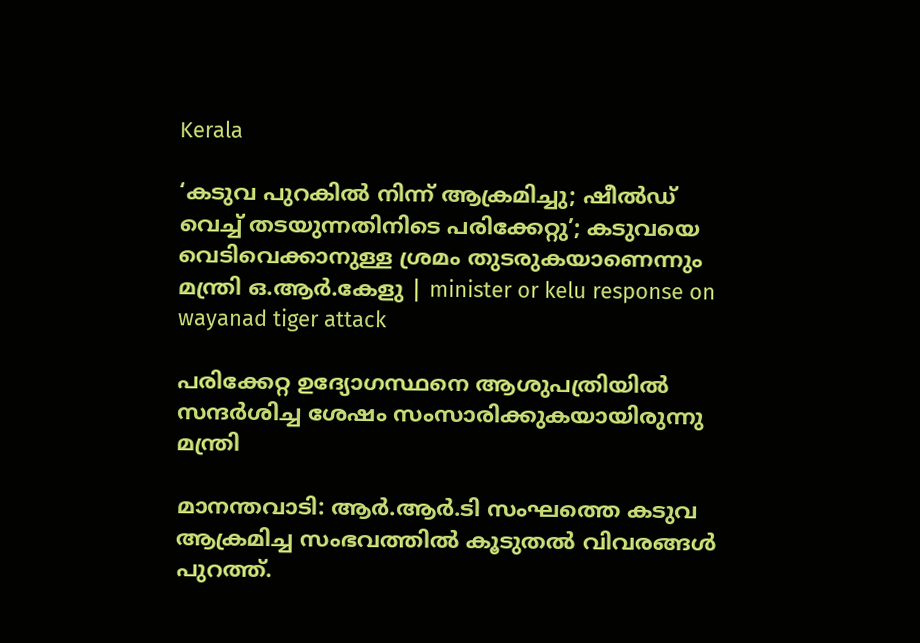Kerala

‘കടുവ പുറകില്‍ നിന്ന് ആക്രമിച്ചു; ഷീല്‍ഡ് വെച്ച് തടയുന്നതിനിടെ പരിക്കേറ്റു’; കടുവയെ വെടിവെക്കാനുള്ള ശ്രമം തുടരുകയാണെന്നും മന്ത്രി ഒ.ആര്‍.കേളു | minister or kelu response on wayanad tiger attack

പരിക്കേറ്റ ഉദ്യോഗസ്ഥനെ ആശുപത്രിയില്‍ സന്ദര്‍ശിച്ച ശേഷം സംസാരിക്കുകയായിരുന്നു മന്ത്രി

മാനന്തവാടി: ആര്‍.ആര്‍.ടി സംഘത്തെ കടുവ ആക്രമിച്ച സംഭവത്തിൽ കൂടുതൽ വിവരങ്ങൾ പുറത്ത്.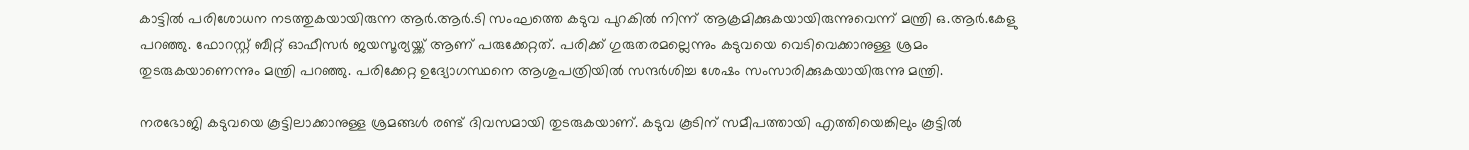കാട്ടില്‍ പരിശോധന നടത്തുകയായിരുന്ന ആര്‍.ആര്‍.ടി സംഘത്തെ കടുവ പുറകില്‍ നിന്ന് ആക്രമിക്കുകയായിരുന്നുവെന്ന് മന്ത്രി ഒ.ആര്‍.കേളു പറഞ്ഞു. ഫോറസ്റ്റ് ബീറ്റ് ഓഫീസര്‍ ജയസൂര്യയ്ക്ക് ആണ് പരുക്കേറ്റത്. പരിക്ക് ഗുരുതരമല്ലെന്നും കടുവയെ വെടിവെക്കാനുള്ള ശ്രമം തുടരുകയാണെന്നും മന്ത്രി പറഞ്ഞു. പരിക്കേറ്റ ഉദ്യോഗസ്ഥനെ ആശുപത്രിയില്‍ സന്ദര്‍ശിച്ച ശേഷം സംസാരിക്കുകയായിരുന്നു മന്ത്രി.

നരഭോജി കടുവയെ കൂട്ടിലാക്കാനുള്ള ശ്രമങ്ങള്‍ രണ്ട് ദിവസമായി തുടരുകയാണ്. കടുവ കൂടിന് സമീപത്തായി എത്തിയെങ്കിലും കൂട്ടില്‍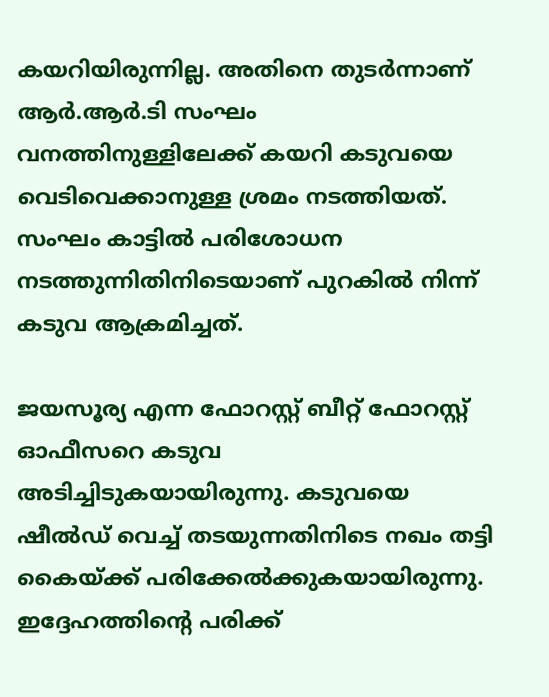കയറിയിരുന്നില്ല. അതിനെ തുടര്‍ന്നാണ് ആര്‍.ആര്‍.ടി സംഘം വനത്തിനുള്ളിലേക്ക് കയറി കടുവയെ വെടിവെക്കാനുള്ള ശ്രമം നടത്തിയത്. സംഘം കാട്ടില്‍ പരിശോധന നടത്തുന്നിതിനിടെയാണ് പുറകില്‍ നിന്ന് കടുവ ആക്രമിച്ചത്.

ജയസൂര്യ എന്ന ഫോറസ്റ്റ് ബീറ്റ് ഫോറസ്റ്റ് ഓഫീസറെ കടുവ അടിച്ചിടുകയായിരുന്നു. കടുവയെ ഷീല്‍ഡ് വെച്ച് തടയുന്നതിനിടെ നഖം തട്ടി കൈയ്ക്ക് പരിക്കേല്‍ക്കുകയായിരുന്നു. ഇദ്ദേഹത്തിന്റെ പരിക്ക്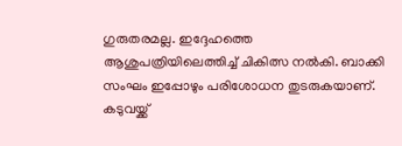ഗുരുതരമല്ല. ഇദ്ദേഹത്തെ ആശുപത്രിയിലെത്തിച്ച് ചികിത്സ നല്‍കി. ബാക്കി സംഘം ഇപ്പോഴും പരിശോധന തുടരുകയാണ്. കടുവയ്ക്ക്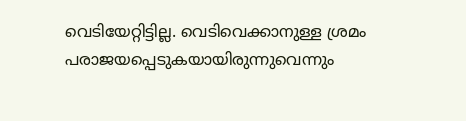വെടിയേറ്റിട്ടില്ല. വെടിവെക്കാനുള്ള ശ്രമം പരാജയപ്പെടുകയായിരുന്നുവെന്നും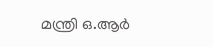മന്ത്രി ഒ.ആര്‍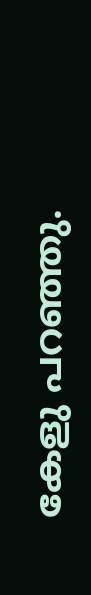കേളു പറഞ്ഞു.